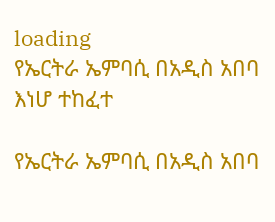loading
የኤርትራ ኤምባሲ በአዲስ አበባ እነሆ ተከፈተ

የኤርትራ ኤምባሲ በአዲስ አበባ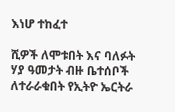እነሆ ተከፈተ

ሺዎች ለሞቱበት እና ባለፉት ሃያ ዓመታት ብዙ ቤተሰቦች ለተራራቁበት የኢትዮ ኤርትራ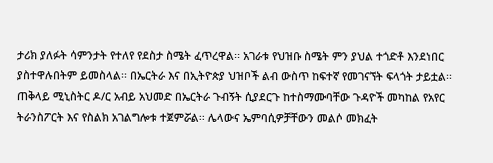ታሪክ ያለፉት ሳምንታት የተለየ የደስታ ስሜት ፈጥረዋል፡፡ አገራቱ የህዝቡ ስሜት ምን ያህል ተጎድቶ እንደነበር ያስተዋሉበትም ይመስላል፡፡ በኤርትራ እና በኢትዮጵያ ህዝቦች ልብ ውስጥ ከፍተኛ የመገናኘት ፍላጎት ታይቷል፡፡ ጠቅላይ ሚኒስትር ዶ/ር አብይ አህመድ በኤርትራ ጉብኝት ሲያደርጉ ከተስማሙባቸው ጉዳዮች መካከል የአየር ትራንስፖርት እና የስልክ አገልግሎቱ ተጀምሯል፡፡ ሌላውና ኤምባሲዎቻቸውን መልሶ መክፈት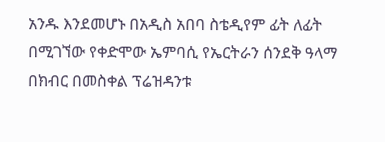አንዱ እንደመሆኑ በአዲስ አበባ ስቴዲየም ፊት ለፊት በሚገኘው የቀድሞው ኤምባሲ የኤርትራን ሰንደቅ ዓላማ በክብር በመስቀል ፕሬዝዳንቱ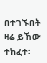በተገኙበት ዛሬ ይኸው ተከፈተ፡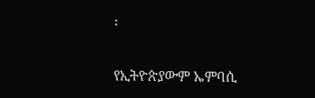፡

የኢትዮጵያውም ኤምባሲ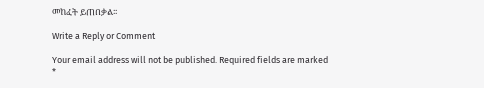መከፈት ይጠበቃል፡፡

Write a Reply or Comment

Your email address will not be published. Required fields are marked *